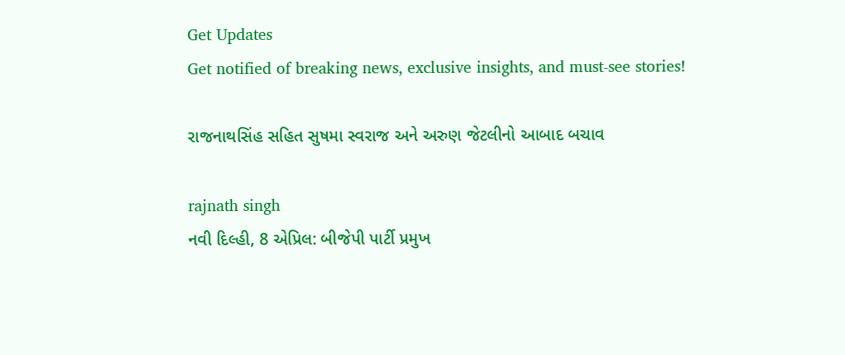Get Updates
Get notified of breaking news, exclusive insights, and must-see stories!

રાજનાથસિંહ સહિત સુષમા સ્વરાજ અને અરુણ જેટલીનો આબાદ બચાવ

rajnath singh
નવી દિલ્હી, 8 એપ્રિલ: બીજેપી પાર્ટી પ્રમુખ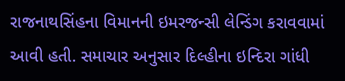રાજનાથસિંહના વિમાનની ઇમરજન્સી લેન્ડિંગ કરાવવામાં આવી હતી. સમાચાર અનુસાર દિલ્હીના ઇન્દિરા ગાંધી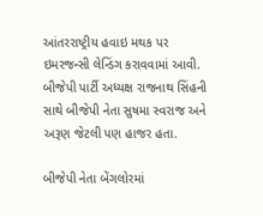આંતરરાષ્ટ્રીય હવાઇ મથક પર ઇમરજન્સી લેન્ડિંગ કરાવવામાં આવી. બીજેપી પાર્ટી અધ્યક્ષ રાજનાથ સિંહની સાથે બીજેપી નેતા સુષમા સ્વરાજ અને અરૂણ જેટલી પણ હાજર હતા.

બીજેપી નેતા બેંગલોરમાં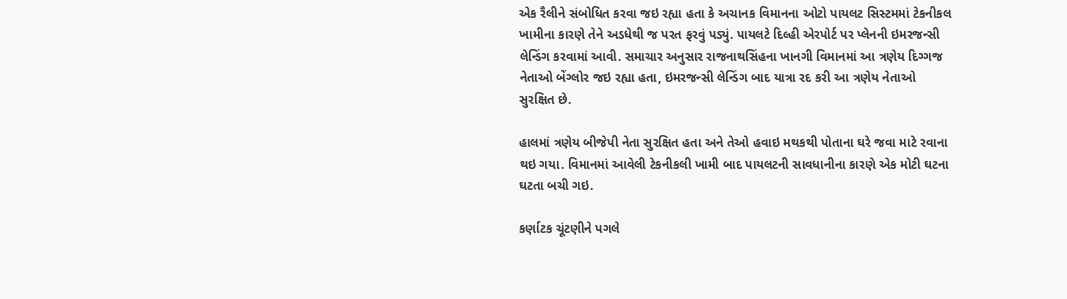એક રૈલીને સંબોધિત કરવા જઇ રહ્યા હતા કે અચાનક વિમાનના ઓટો પાયલટ સિસ્ટમમાં ટેકનીકલ ખામીના કારણે તેને અડધેથી જ પરત ફરવું પડ્યું. પાયલટે દિલ્હી એરપોર્ટ પર પ્લેનની ઇમરજન્સી લેન્ડિંગ કરવામાં આવી. સમાચાર અનુસાર રાજનાથસિંહના ખાનગી વિમાનમાં આ ત્રણેય દિગ્ગજ નેતાઓ બેંગ્લોર જઇ રહ્યા હતા, ઇમરજન્સી લેન્ડિંગ બાદ યાત્રા રદ કરી આ ત્રણેય નેતાઓ સુરક્ષિત છે.

હાલમાં ત્રણેય બીજેપી નેતા સુરક્ષિત હતા અને તેઓ હવાઇ મથકથી પોતાના ઘરે જવા માટે રવાના થઇ ગયા. વિમાનમાં આવેલી ટેકનીકલી ખામી બાદ પાયલટની સાવધાનીના કારણે એક મોટી ઘટના ઘટતા બચી ગઇ.

કર્ણાટક ચૂંટણીને પગલે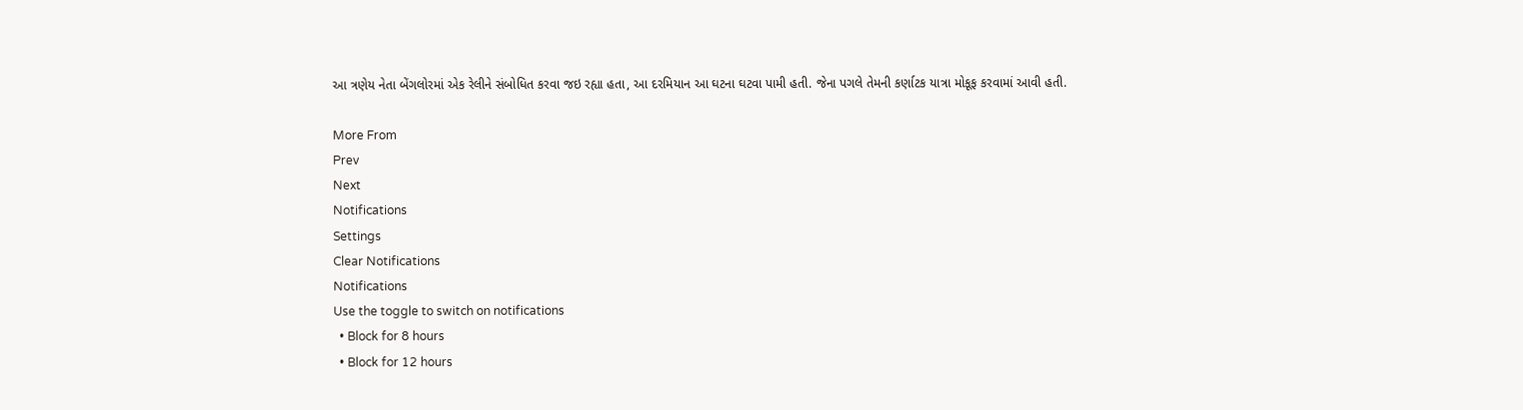આ ત્રણેય નેતા બેંગલોરમાં એક રેલીને સંબોધિત કરવા જઇ રહ્યા હતા, આ દરમિયાન આ ઘટના ઘટવા પામી હતી. જેના પગલે તેમની કર્ણાટક યાત્રા મોકૂફ કરવામાં આવી હતી.

More From
Prev
Next
Notifications
Settings
Clear Notifications
Notifications
Use the toggle to switch on notifications
  • Block for 8 hours
  • Block for 12 hours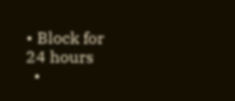• Block for 24 hours
  •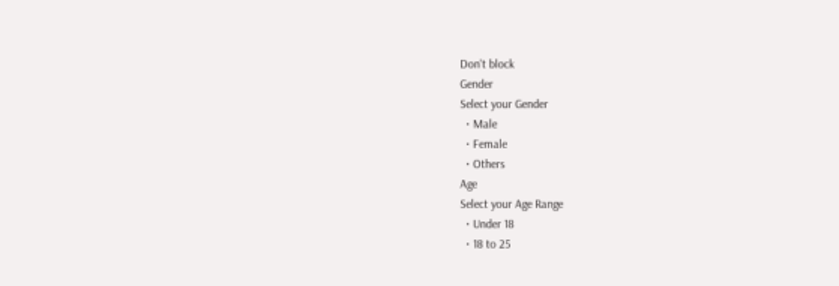Don't block
Gender
Select your Gender
  • Male
  • Female
  • Others
Age
Select your Age Range
  • Under 18
  • 18 to 25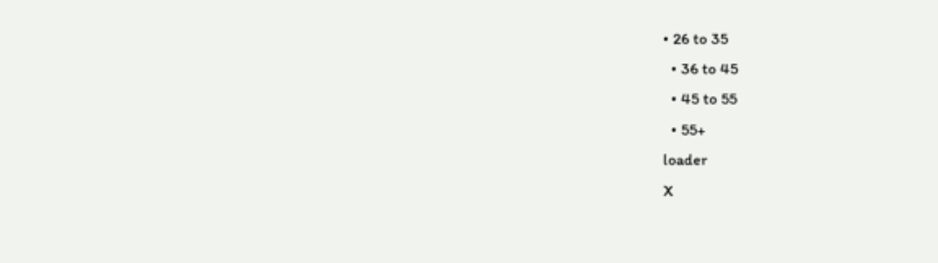• 26 to 35
  • 36 to 45
  • 45 to 55
  • 55+
loader
X